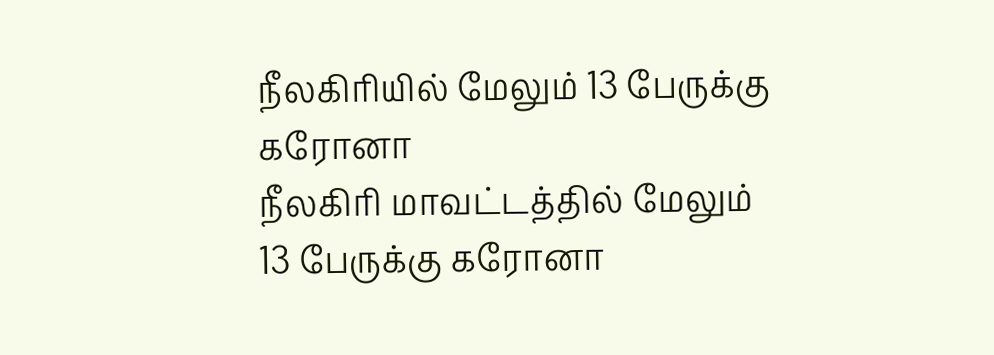நீலகிரியில் மேலும் 13 பேருக்கு கரோனா
நீலகிரி மாவட்டத்தில் மேலும் 13 பேருக்கு கரோனா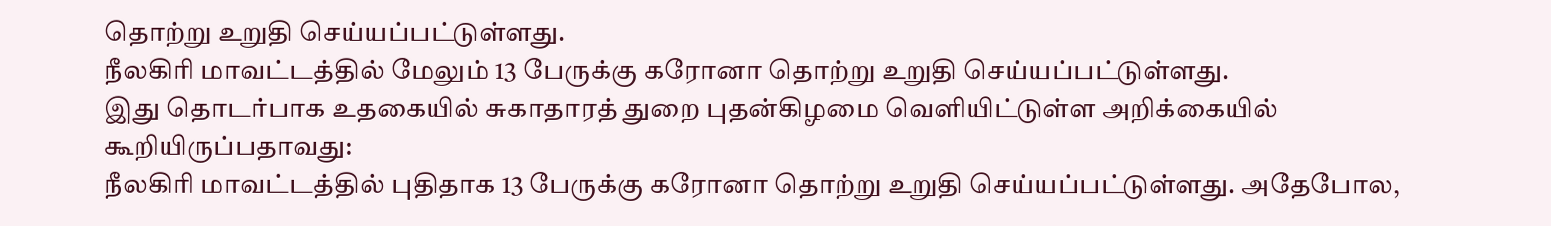தொற்று உறுதி செய்யப்பட்டுள்ளது.
நீலகிரி மாவட்டத்தில் மேலும் 13 பேருக்கு கரோனா தொற்று உறுதி செய்யப்பட்டுள்ளது.
இது தொடர்பாக உதகையில் சுகாதாரத் துறை புதன்கிழமை வெளியிட்டுள்ள அறிக்கையில் கூறியிருப்பதாவது:
நீலகிரி மாவட்டத்தில் புதிதாக 13 பேருக்கு கரோனா தொற்று உறுதி செய்யப்பட்டுள்ளது. அதேபோல,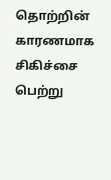தொற்றின் காரணமாக சிகிச்சை பெற்று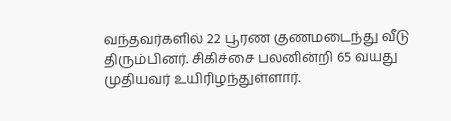வந்தவர்களில் 22 பூரண குணமடைந்து வீடு திரும்பினர். சிகிச்சை பலனின்றி 65 வயது முதியவர் உயிரிழந்துள்ளார்.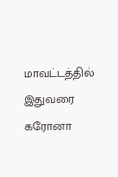மாவட்டத்தில் இதுவரை கரோனா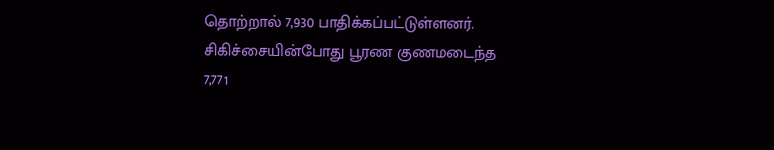தொற்றால் 7,930 பாதிக்கப்பட்டுள்ளனர். சிகிச்சையின்போது பூரண குணமடைந்த 7,771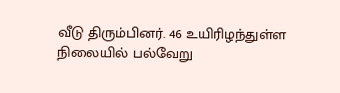வீடு திரும்பினர். 46 உயிரிழந்துள்ள நிலையில் பல்வேறு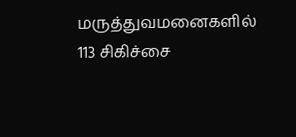மருத்துவமனைகளில் 113 சிகிச்சை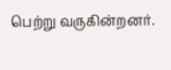பெற்று வருகின்றனர்.